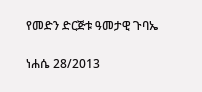የመድን ድርጅቱ ዓመታዊ ጉባኤ

ነሐሴ 28/2013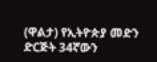(ዋልታ) የኢትዮጵያ መድን ድርጅት 34ኛውን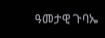ዓመታዊ ጉባኤ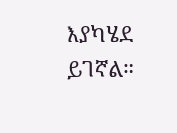እያካሄደ ይገኛል።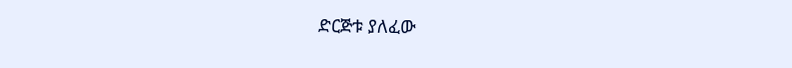ድርጅቱ ያለፈው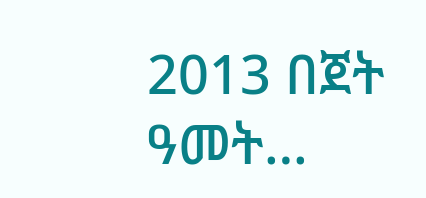2013 በጀት ዓመት…